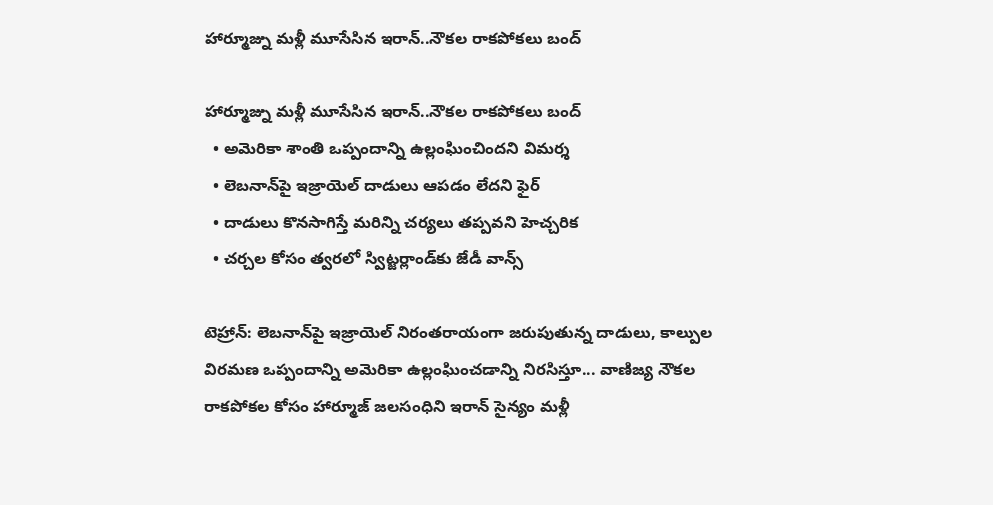హార్మూజ్ను మళ్లీ మూసేసిన ఇరాన్..నౌకల రాకపోకలు బంద్

హార్మూజ్ను మళ్లీ మూసేసిన ఇరాన్..నౌకల రాకపోకలు బంద్
  • అమెరికా శాంతి ఒప్పందాన్ని ఉల్లంఘించిందని విమర్శ
  • లెబనాన్‌‌‌‌‌‌‌‌‌‌‌‌‌‌‌‌పై ఇజ్రాయెల్ దాడులు ఆపడం లేదని ఫైర్
  • దాడులు కొనసాగిస్తే మరిన్ని చర్యలు తప్పవని హెచ్చరిక
  • చర్చల కోసం త్వరలో స్విట్జర్లాండ్‌‌‌‌‌‌‌‌‌‌‌‌‌‌‌‌కు జేడీ వాన్స్

టెహ్రాన్: లెబనాన్‌‌పై ఇజ్రాయెల్ నిరంతరాయంగా జరుపుతున్న దాడులు, కాల్పుల విరమణ ఒప్పందాన్ని అమెరికా ఉల్లంఘించడాన్ని నిరసిస్తూ... వాణిజ్య నౌకల రాకపోకల కోసం హార్మూజ్ జలసంధిని ఇరాన్ సైన్యం మళ్లీ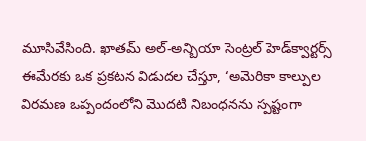మూసివేసింది. ఖాతమ్ అల్-అన్బియా సెంట్రల్ హెడ్‌‌క్వార్టర్స్ ఈమేరకు ఒక ప్రకటన విడుదల చేస్తూ, ‘అమెరికా కాల్పుల విరమణ ఒప్పందంలోని మొదటి నిబంధనను స్పష్టంగా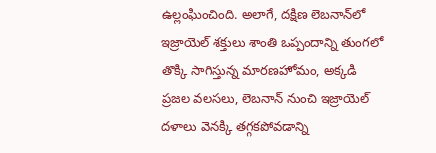ఉల్లంఘించింది. అలాగే, దక్షిణ లెబనాన్‌‌లో ఇజ్రాయెల్ శక్తులు శాంతి ఒప్పందాన్ని తుంగలో తొక్కి సాగిస్తున్న మారణహోమం, అక్కడి ప్రజల వలసలు, లెబనాన్ నుంచి ఇజ్రాయెల్ దళాలు వెనక్కి తగ్గకపోవడాన్ని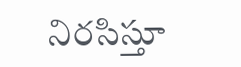నిరసిస్తూ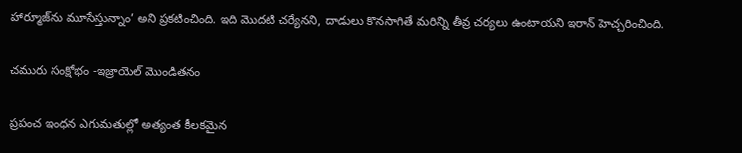హార్మూజ్‌‌ను మూసేస్తున్నాం’ అని ప్రకటించింది. ఇది మొదటి చర్యేనని, దాడులు కొనసాగితే మరిన్ని తీవ్ర చర్యలు ఉంటాయని ఇరాన్ హెచ్చరించింది.

చమురు సంక్షోభం -ఇజ్రాయెల్ మొండితనం

ప్రపంచ ఇంధన ఎగుమతుల్లో అత్యంత కీలకమైన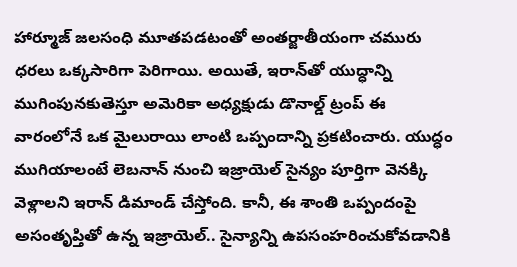హార్మూజ్ జలసంధి మూతపడటంతో అంతర్జాతీయంగా చమురు ధరలు ఒక్కసారిగా పెరిగాయి. అయితే, ఇరాన్‌‌తో యుద్ధాన్ని ముగింపునకుతెస్తూ అమెరికా అధ్యక్షుడు డొనాల్డ్ ట్రంప్ ఈ వారంలోనే ఒక మైలురాయి లాంటి ఒప్పందాన్ని ప్రకటించారు. యుద్ధం ముగియాలంటే లెబనాన్ నుంచి ఇజ్రాయెల్ సైన్యం పూర్తిగా వెనక్కి వెళ్లాలని ఇరాన్ డిమాండ్ చేస్తోంది. కానీ, ఈ శాంతి ఒప్పందంపై అసంతృప్తితో ఉన్న ఇజ్రాయెల్.. సైన్యాన్ని ఉపసంహరించుకోవడానికి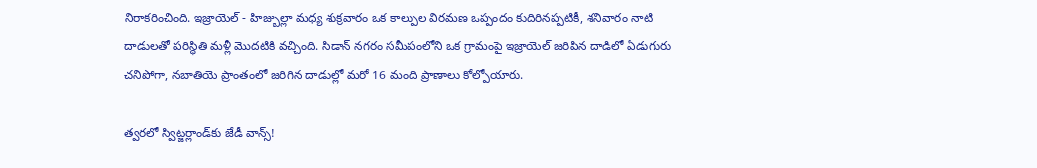నిరాకరించింది. ఇజ్రాయెల్ - హిజ్బుల్లా మధ్య శుక్రవారం ఒక కాల్పుల విరమణ ఒప్పందం కుదిరినప్పటికీ, శనివారం నాటి దాడులతో పరిస్థితి మళ్లీ మొదటికి వచ్చింది. సిడాన్ నగరం సమీపంలోని ఒక గ్రామంపై ఇజ్రాయెల్ జరిపిన దాడిలో ఏడుగురు  చనిపోగా, నబాతియె ప్రాంతంలో జరిగిన దాడుల్లో మరో 16 మంది ప్రాణాలు కోల్పోయారు.

త్వరలో స్విట్జర్లాండ్‌‌కు జేడీ వాన్స్!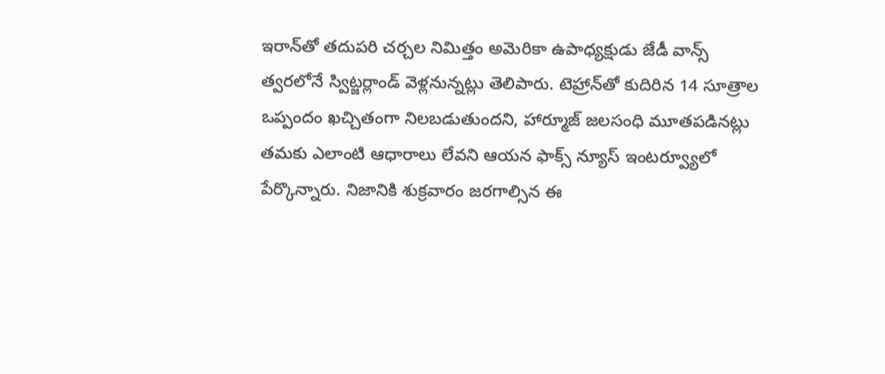ఇరాన్‌‌తో తదుపరి చర్చల నిమిత్తం అమెరికా ఉపాధ్యక్షుడు జేడీ వాన్స్ త్వరలోనే స్విట్జర్లాండ్ వెళ్లనున్నట్లు తెలిపారు. టెహ్రాన్‌‌తో కుదిరిన 14 సూత్రాల ఒప్పందం ఖచ్చితంగా నిలబడుతుందని, హార్మూజ్ జలసంధి మూతపడినట్లు తమకు ఎలాంటి ఆధారాలు లేవని ఆయన ఫాక్స్ న్యూస్ ఇంటర్వ్యూలో పేర్కొన్నారు. నిజానికి శుక్రవారం జరగాల్సిన ఈ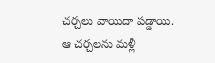చర్చలు వాయిదా పడ్డాయి. ఆ చర్చలను మళ్లీ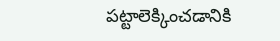పట్టాలెక్కించడానికి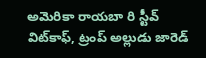అమెరికా రాయబా రి స్టీవ్ విట్‌‌కాఫ్, ట్రంప్ అల్లుడు జారెడ్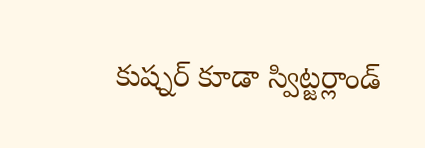కుష్నర్ కూడా స్విట్జర్లాండ్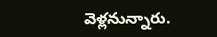వెళ్లనున్నారు.